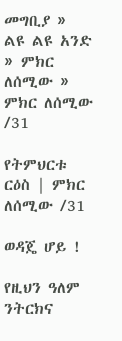መግቢያ » ልዩ ልዩ አንድ » ምክር ለሰሚው » ምክር ለሰሚው /31

የትምህርቱ ርዕስ | ምክር ለሰሚው /31

ወዳጄ ሆይ !

የዚህን ዓለም ንትርክና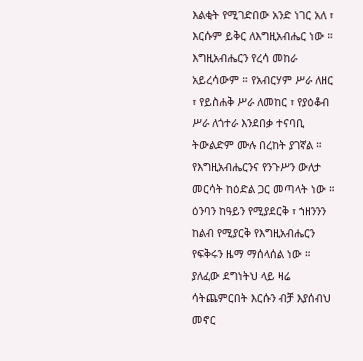እልቂት የሚገድበው አንድ ነገር አለ ፣ እርሱም ይቅር ለእግዚአብሔር ነው ። እግዚአብሔርን የረሳ መከራ አይረሳውም ። የአብርሃም ሥራ ለዘር ፣ የይስሐቅ ሥራ ለመከር ፣ የያዕቆብ ሥራ ለጎተራ እንደበቃ ተናባቢ ትውልድም ሙሉ በረከት ያገኛል ። የእግዚአብሔርንና የንጉሥን ውለታ መርሳት ከዕድል ጋር መጣላት ነው ። ዕንባን ከዓይን የሚያደርቅ ፣ ኀዘንንን ከልብ የሚያርቅ የእግዚአብሔርን የፍቅሩን ዜማ ማሰላሰል ነው ። ያለፈው ደግነትህ ላይ ዛሬ ሳትጨምርበት እርሱን ብቻ እያሰብህ መኖር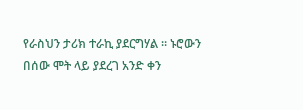የራስህን ታሪክ ተራኪ ያደርግሃል ። ኑሮውን በሰው ሞት ላይ ያደረገ አንድ ቀን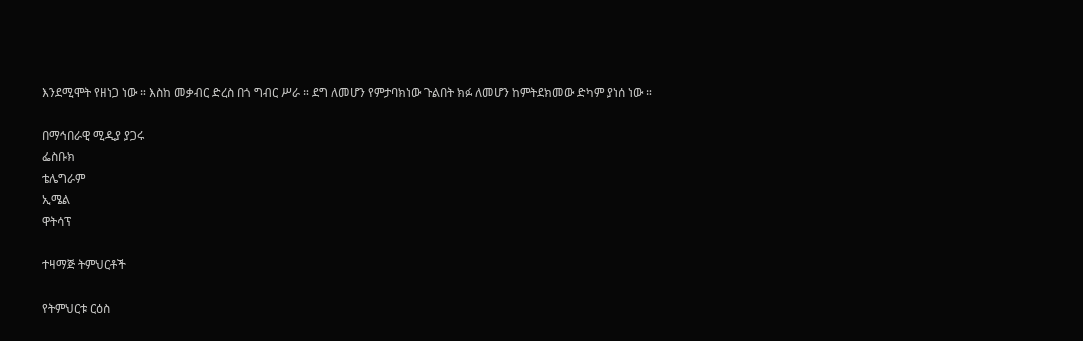እንደሚሞት የዘነጋ ነው ። እስከ መቃብር ድረስ በጎ ግብር ሥራ ። ደግ ለመሆን የምታባክነው ጉልበት ክፉ ለመሆን ከምትደክመው ድካም ያነሰ ነው ።

በማኅበራዊ ሚዲያ ያጋሩ
ፌስቡክ
ቴሌግራም
ኢሜል
ዋትሳፕ

ተዛማጅ ትምህርቶች

የትምህርቱ ርዕስ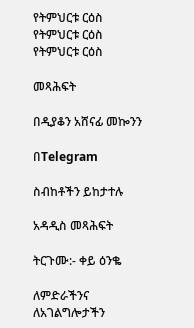የትምህርቱ ርዕስ
የትምህርቱ ርዕስ
የትምህርቱ ርዕስ

መጻሕፍት

በዲያቆን አሸናፊ መኰንን

በTelegram

ስብከቶችን ይከታተሉ

አዳዲስ መጻሕፍት

ትርጉሙ:- ቀይ ዕንቈ

ለምድራችንና ለአገልግሎታችን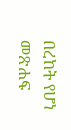በረከት የሆነ መጽሐፍ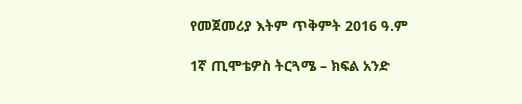የመጀመሪያ እትም ጥቅምት 2016 ዓ.ም

1ኛ ጢሞቴዎስ ትርጓሜ – ክፍል አንድ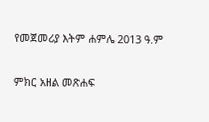የመጀመሪያ እትም ሐምሌ 2013 ዓ.ም

ምክር አዘል መጽሐፍ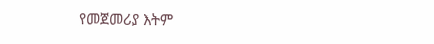የመጀመሪያ እትም